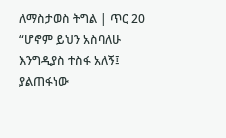ለማስታወስ ትግል | ጥር 20
“ሆኖም ይህን አስባለሁ እንግዲያስ ተስፋ አለኝ፤ ያልጠፋነው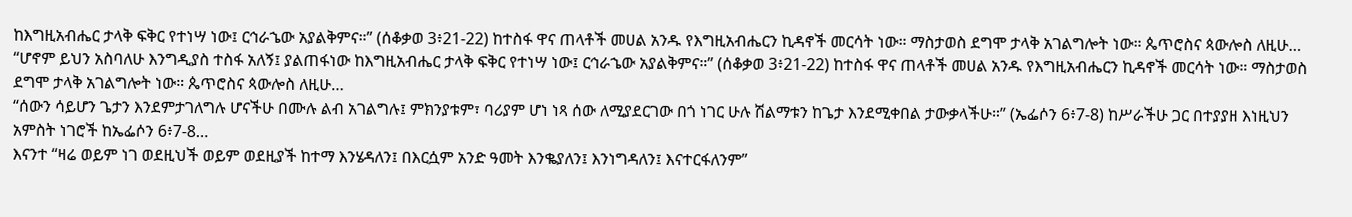ከእግዚአብሔር ታላቅ ፍቅር የተነሣ ነው፤ ርኅራኄው አያልቅምና።” (ሰቆቃወ 3፥21-22) ከተስፋ ዋና ጠላቶች መሀል አንዱ የእግዚአብሔርን ኪዳኖች መርሳት ነው። ማስታወስ ደግሞ ታላቅ አገልግሎት ነው። ጴጥሮስና ጳውሎስ ለዚሁ…
“ሆኖም ይህን አስባለሁ እንግዲያስ ተስፋ አለኝ፤ ያልጠፋነው ከእግዚአብሔር ታላቅ ፍቅር የተነሣ ነው፤ ርኅራኄው አያልቅምና።” (ሰቆቃወ 3፥21-22) ከተስፋ ዋና ጠላቶች መሀል አንዱ የእግዚአብሔርን ኪዳኖች መርሳት ነው። ማስታወስ ደግሞ ታላቅ አገልግሎት ነው። ጴጥሮስና ጳውሎስ ለዚሁ…
“ሰውን ሳይሆን ጌታን እንደምታገለግሉ ሆናችሁ በሙሉ ልብ አገልግሉ፤ ምክንያቱም፣ ባሪያም ሆነ ነጻ ሰው ለሚያደርገው በጎ ነገር ሁሉ ሽልማቱን ከጌታ እንደሚቀበል ታውቃላችሁ።” (ኤፌሶን 6፥7-8) ከሥራችሁ ጋር በተያያዘ እነዚህን አምስት ነገሮች ከኤፌሶን 6፥7-8…
እናንተ “ዛሬ ወይም ነገ ወደዚህች ወይም ወደዚያች ከተማ እንሄዳለን፤ በእርሷም አንድ ዓመት እንቈያለን፤ እንነግዳለን፤ እናተርፋለንም”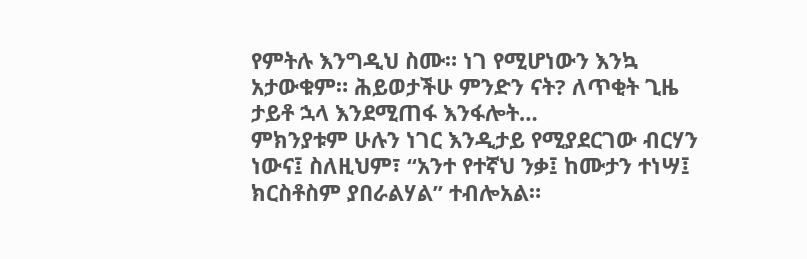የምትሉ እንግዲህ ስሙ። ነገ የሚሆነውን እንኳ አታውቁም። ሕይወታችሁ ምንድን ናት? ለጥቂት ጊዜ ታይቶ ኋላ እንደሚጠፋ እንፋሎት…
ምክንያቱም ሁሉን ነገር እንዲታይ የሚያደርገው ብርሃን ነውና፤ ስለዚህም፣ “አንተ የተኛህ ንቃ፤ ከሙታን ተነሣ፤ ክርስቶስም ያበራልሃል” ተብሎአል።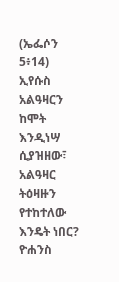(ኤፌሶን 5፥14) ኢየሱስ አልዓዛርን ከሞት እንዲነሣ ሲያዝዘው፣ አልዓዛር ትዕዛዙን የተከተለው እንዴት ነበር? ዮሐንስ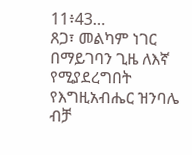11፥43…
ጸጋ፣ መልካም ነገር በማይገባን ጊዜ ለእኛ የሚያደረግበት የእግዚአብሔር ዝንባሌ ብቻ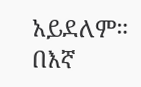አይደለም። በእኛ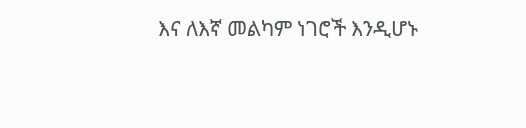እና ለእኛ መልካም ነገሮች እንዲሆኑ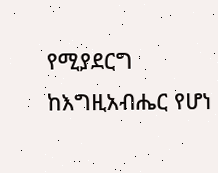የሚያደርግ ከእግዚአብሔር የሆነ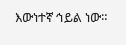እውነተኛ ኅይል ነው።